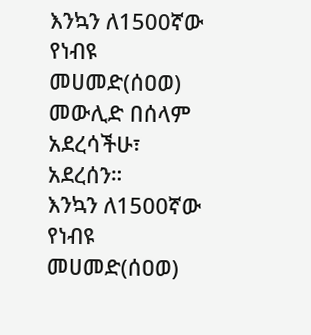እንኳን ለ1500ኛው የነብዩ መሀመድ(ሰዐወ) መውሊድ በሰላም አደረሳችሁ፣ አደረሰን።
እንኳን ለ1500ኛው የነብዩ መሀመድ(ሰዐወ)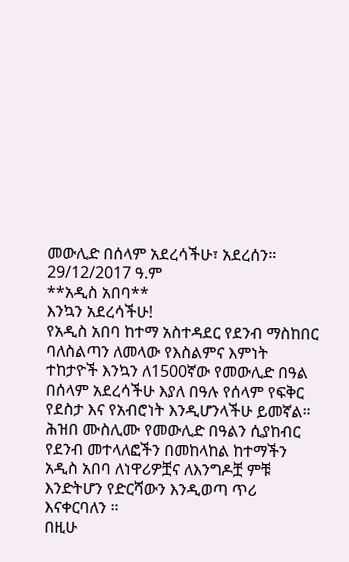መውሊድ በሰላም አደረሳችሁ፣ አደረሰን።
29/12/2017 ዓ.ም
**አዲስ አበባ**
እንኳን አደረሳችሁ!
የአዲስ አበባ ከተማ አስተዳደር የደንብ ማስከበር ባለስልጣን ለመላው የእስልምና እምነት ተከታዮች እንኳን ለ1500ኛው የመውሊድ በዓል በሰላም አደረሳችሁ እያለ በዓሉ የሰላም የፍቅር የደስታ እና የአብሮነት እንዲሆንላችሁ ይመኛል።
ሕዝበ ሙስሊሙ የመውሊድ በዓልን ሲያከብር የደንብ መተላለፎችን በመከላከል ከተማችን አዲስ አበባ ለነዋሪዎቿና ለእንግዶቿ ምቹ እንድትሆን የድርሻውን እንዲወጣ ጥሪ እናቀርባለን ።
በዚሁ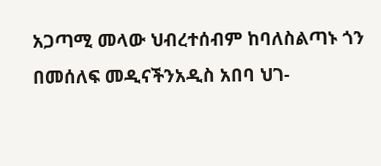አጋጣሚ መላው ህብረተሰብም ከባለስልጣኑ ጎን በመሰለፍ መዲናችንአዲስ አበባ ህገ-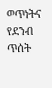ወጥነትና የደንብ ጥሰት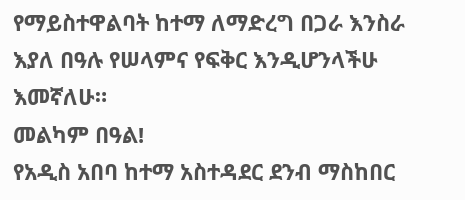የማይስተዋልባት ከተማ ለማድረግ በጋራ እንስራ እያለ በዓሉ የሠላምና የፍቅር እንዲሆንላችሁ እመኛለሁ።
መልካም በዓል!
የአዲስ አበባ ከተማ አስተዳደር ደንብ ማስከበር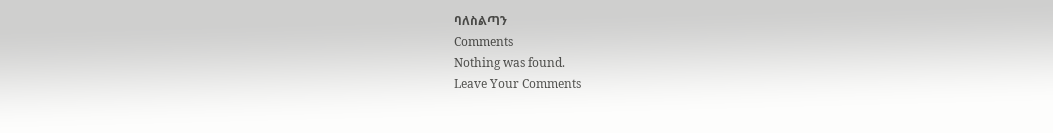ባለስልጣን
Comments
Nothing was found.
Leave Your Comments